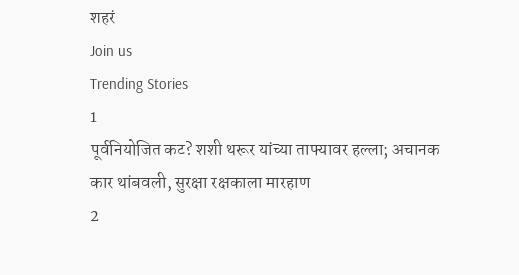शहरं
Join us
Trending Stories
1
पूर्वनियोजित कट? शशी थरूर यांच्या ताफ्यावर हल्ला; अचानक कार थांबवली, सुरक्षा रक्षकाला मारहाण
2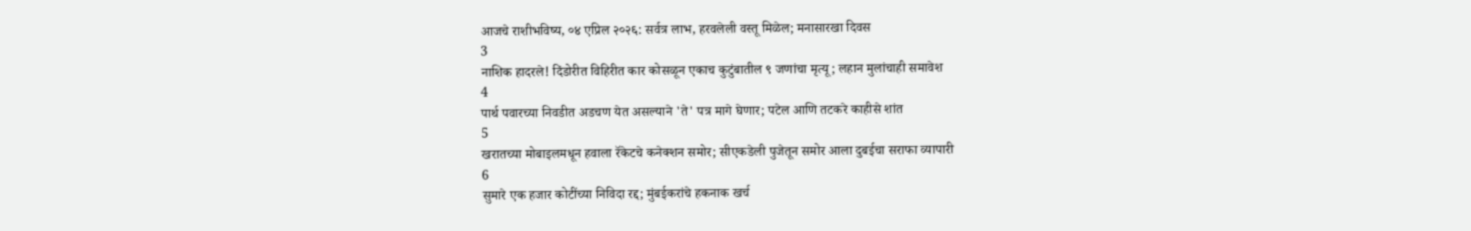आजचे राशीभविष्य, ०४ एप्रिल २०२६: सर्वत्र लाभ, हरवलेली वस्तू मिळेल; मनासारखा दिवस
3
नाशिक हादरले! दिंडोरीत विहिरीत कार कोसळून एकाच कुटुंबातील ९ जणांचा मृत्यू; लहान मुलांचाही समावेश
4
पार्थ पवारच्या निवडीत अडचण येत असल्याने 'ते' पत्र मागे घेणार; पटेल आणि तटकरे काहीसे शांत
5
खरातच्या मोबाइलमधून हवाला रॅकेटचे कनेक्शन समोर; सीएकडेली पुजेतून समोर आला दुबईचा सराफा व्यापारी
6
सुमारे एक हजार कोटींच्या निविदा रद्द; मुंबईकरांचे हकनाक खर्च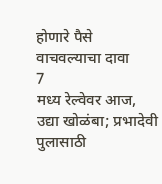होणारे पैसे वाचवल्याचा दावा
7
मध्य रेल्वेवर आज, उद्या खोळंबा; प्रभादेवी पुलासाठी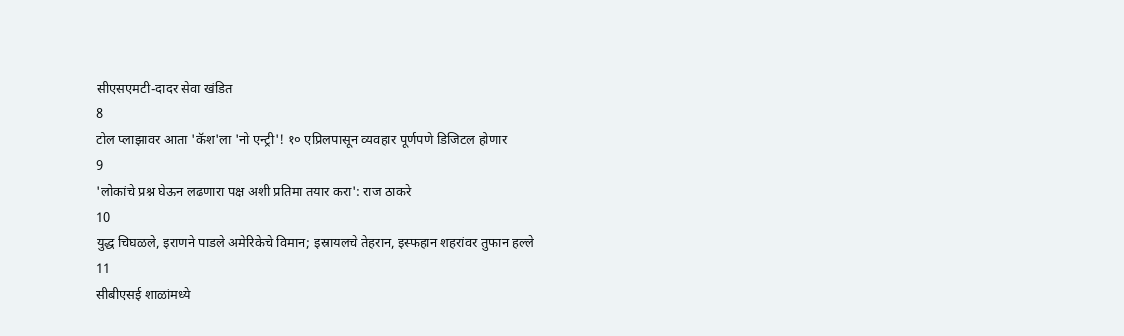सीएसएमटी-दादर सेवा खंडित
8
टोल प्लाझावर आता 'कॅश'ला 'नो एन्ट्री'! १० एप्रिलपासून व्यवहार पूर्णपणे डिजिटल होणार
9
'लोकांचे प्रश्न घेऊन लढणारा पक्ष अशी प्रतिमा तयार करा': राज ठाकरे
10
युद्ध चिघळले, इराणने पाडले अमेरिकेचे विमान; इस्रायलचे तेहरान, इस्फहान शहरांवर तुफान हल्ले
11
सीबीएसई शाळांमध्ये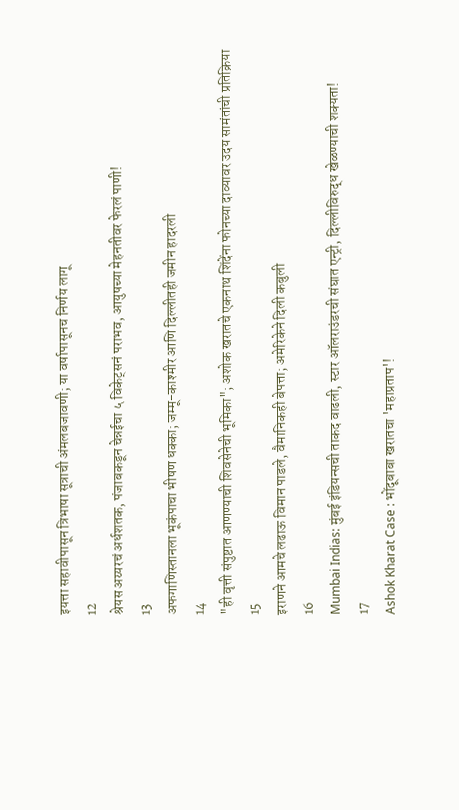इयत्ता सहावीपासून त्रिभाषा सूत्राची अंमलबजावणी; या वर्षापासूनच निर्णय लागू
12
श्रेयस अय्यरचं अर्धशतक, पंजाबकडून चेन्नईचा ५ विकेट्सनं पराभव, आयुषच्या मेहनतीवर फेरलं पाणी!
13
अफगाणिस्तानला भूकंपाचा भीषण धक्का; जम्मू-काश्मीर आणि दिल्लीतही जमीन हादरली
14
"ही वृत्ती संपुष्टात आणण्याची शिवसेनेची भूमिका"; अशोक खरातचे एकनाथ शिंदेंना फोनच्या दाव्यावर उदय सामंतांची प्रतिक्रिया
15
इराणने आमचे लढाऊ विमान पाडले, वैमानिकही बेपत्ता; अमेरिकेने दिली कबुली
16
Mumbai Indias: मुंबई इंडियन्सची ताकद वाढली, स्टार ऑलराउंडरची संघात एन्ट्री, दिल्लीविरुद्ध खेळण्याची शक्यता!
17
Ashok Kharat Case : भोंदूबाबा खरातचा 'महाप्रताप'!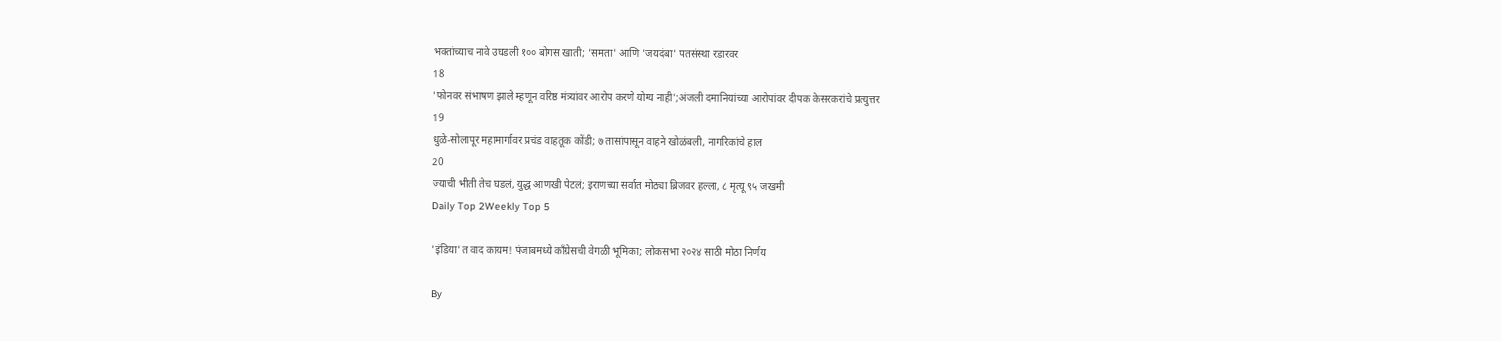भक्तांच्याच नावे उघडली १०० बोगस खाती; 'समता' आणि 'जयदंबा' पतसंस्था रडारवर
18
'फोनवर संभाषण झाले म्हणून वरिष्ठ मंत्र्यांवर आरोप करणे योग्य नाही';अंजली दमानियांच्या आरोपांवर दीपक केसरकरांचे प्रत्युत्तर
19
धुळे-सोलापूर महामार्गावर प्रचंड वाहतूक कोंडी; ७ तासांपासून वाहने खोळंबली, नागरिकांचे हाल
20
ज्याची भीती तेच घडलं, युद्ध आणखी पेटलं; इराणच्या सर्वात मोठ्या ब्रिजवर हल्ला, ८ मृत्यू ९५ जखमी
Daily Top 2Weekly Top 5

'इंडिया'त वाद कायम! पंजाबमध्ये काँग्रेसची वेगळी भूमिका; लोकसभा २०२४ साठी मोठा निर्णय

By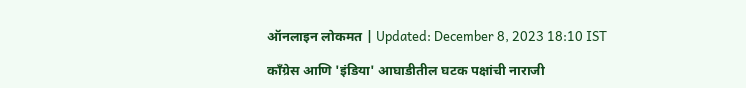ऑनलाइन लोकमत | Updated: December 8, 2023 18:10 IST

काँग्रेस आणि 'इंडिया' आघाडीतील घटक पक्षांची नाराजी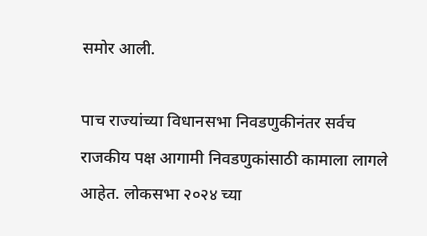समोर आली.

पाच राज्यांच्या विधानसभा निवडणुकीनंतर सर्वच राजकीय पक्ष आगामी निवडणुकांसाठी कामाला लागले आहेत. लोकसभा २०२४ च्या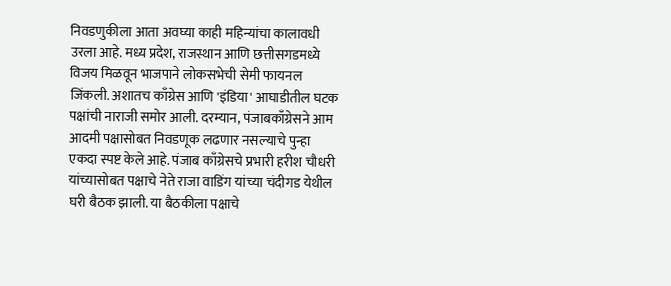निवडणुकीला आता अवघ्या काही महिन्यांचा कालावधी उरला आहे. मध्य प्रदेश, राजस्थान आणि छत्तीसगडमध्ये विजय मिळवून भाजपाने लोकसभेची सेमी फायनल जिंकली. अशातच काँग्रेस आणि 'इंडिया' आघाडीतील घटक पक्षांची नाराजी समोर आली. दरम्यान, पंजाबकाँग्रेसने आम आदमी पक्षासोबत निवडणूक लढणार नसल्याचे पुन्हा एकदा स्पष्ट केले आहे. पंजाब काँग्रेसचे प्रभारी हरीश चौधरी यांच्यासोबत पक्षाचे नेते राजा वाडिंग यांच्या चंदीगड येथील घरी बैठक झाली. या बैठकीला पक्षाचे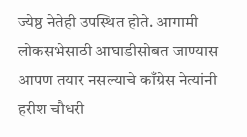ज्येष्ठ नेतेही उपस्थित होते. आगामी लोकसभेसाठी आघाडीसोबत जाण्यास आपण तयार नसल्याचे काँग्रेस नेत्यांनी हरीश चौधरी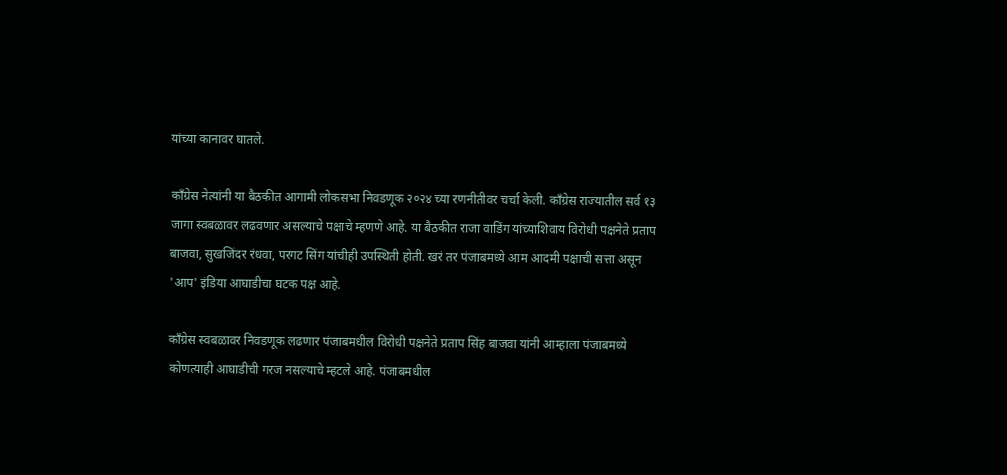यांच्या कानावर घातले.

काँग्रेस नेत्यांनी या बैठकीत आगामी लोकसभा निवडणूक २०२४ च्या रणनीतीवर चर्चा केली. काँग्रेस राज्यातील सर्व १३ जागा स्वबळावर लढवणार असल्याचे पक्षाचे म्हणणे आहे. या बैठकीत राजा वाडिंग यांच्याशिवाय विरोधी पक्षनेते प्रताप बाजवा, सुखजिंदर रंधवा, परगट सिंग यांचीही उपस्थिती होती. खरं तर पंजाबमध्ये आम आदमी पक्षाची सत्ता असून 'आप' इंडिया आघाडीचा घटक पक्ष आहे.

काँग्रेस स्वबळावर निवडणूक लढणार पंजाबमधील विरोधी पक्षनेते प्रताप सिंह बाजवा यांनी आम्हाला पंजाबमध्ये कोणत्याही आघाडीची गरज नसल्याचे म्हटले आहे. पंजाबमधील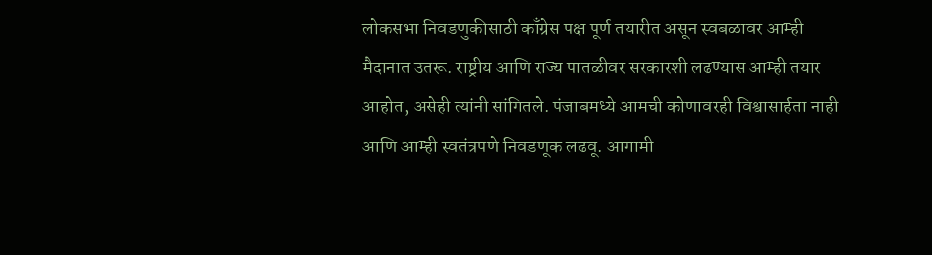लोकसभा निवडणुकीसाठी काँग्रेस पक्ष पूर्ण तयारीत असून स्वबळावर आम्ही मैदानात उतरू. राष्ट्रीय आणि राज्य पातळीवर सरकारशी लढण्यास आम्ही तयार आहोत, असेही त्यांनी सांगितले. पंजाबमध्ये आमची कोणावरही विश्वासार्हता नाही आणि आम्ही स्वतंत्रपणे निवडणूक लढवू. आगामी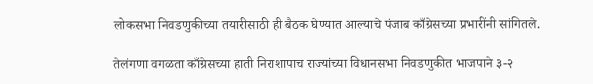लोकसभा निवडणुकीच्या तयारीसाठी ही बैठक घेण्यात आल्याचे पंजाब काँग्रेसच्या प्रभारींनी सांगितले.

तेलंगणा वगळता काँग्रेसच्या हाती निराशापाच राज्यांच्या विधानसभा निवडणुकीत भाजपाने ३-२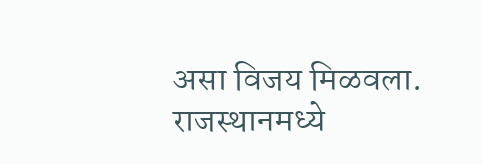असा विजय मिळवला. राजस्थानमध्ये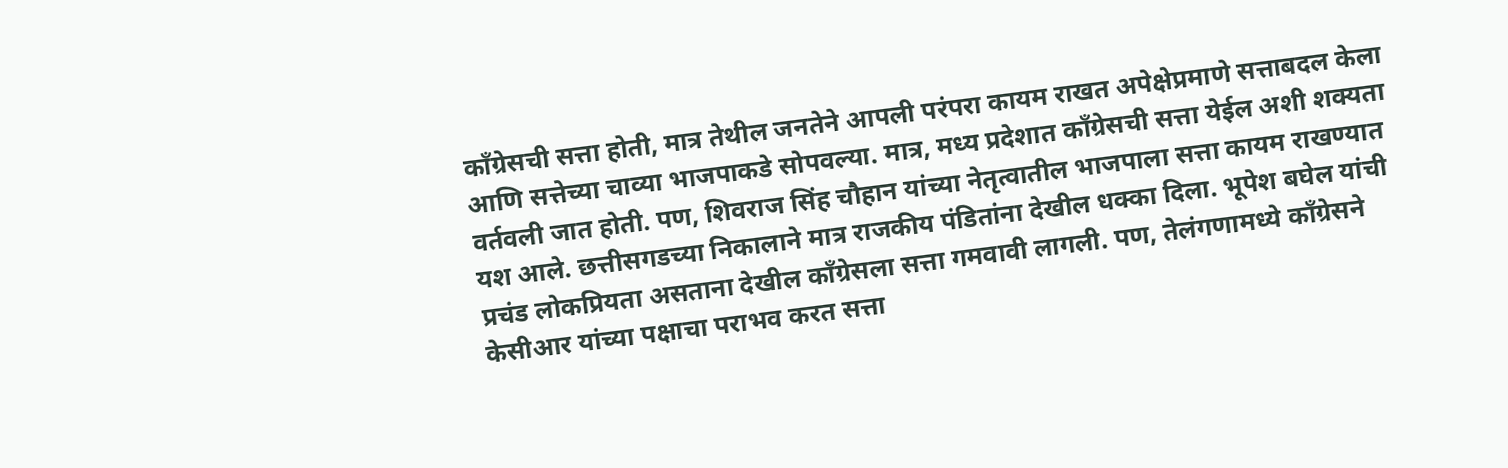काँग्रेसची सत्ता होती, मात्र तेथील जनतेने आपली परंपरा कायम राखत अपेक्षेप्रमाणे सत्ताबदल केला आणि सत्तेच्या चाव्या भाजपाकडे सोपवल्या. मात्र, मध्य प्रदेशात काँग्रेसची सत्ता येईल अशी शक्यता वर्तवली जात होती. पण, शिवराज सिंह चौहान यांच्या नेतृत्वातील भाजपाला सत्ता कायम राखण्यात यश आले. छत्तीसगडच्या निकालाने मात्र राजकीय पंडितांना देखील धक्का दिला. भूपेश बघेल यांची प्रचंड लोकप्रियता असताना देखील काँग्रेसला सत्ता गमवावी लागली. पण, तेलंगणामध्ये काँग्रेसने केसीआर यांच्या पक्षाचा पराभव करत सत्ता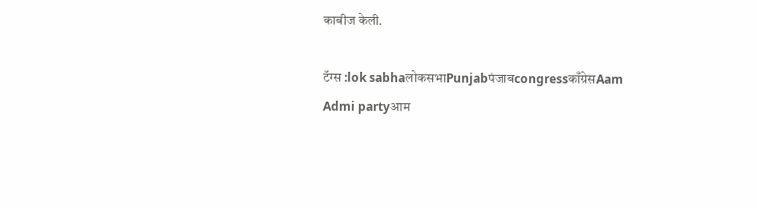काबीज केली.

टॅग्स :lok sabhaलोकसभाPunjabपंजाबcongressकाँग्रेसAam Admi partyआम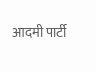आदमी पार्टी